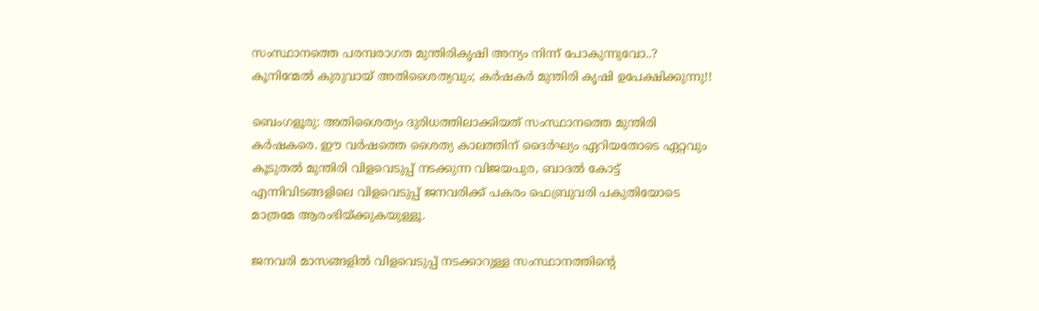സംസ്ഥാനത്തെ പരമ്പരാഗത മുന്തിരികൃഷി അന്യം നിന്ന് പോകുന്നുവോ..? കൂനിന്മേൽ കുരുവായ് അതിശൈത്യവും; കർഷകർ മുന്തിരി കൃഷി ഉപേക്ഷിക്കുന്നു!!

ബെംഗളൂരു: അതിശൈത്യം ദുരിധത്തിലാക്കിയത് സംസ്ഥാനത്തെ മുന്തിരി കർഷകരെ. ഈ വർഷത്തെ ശൈത്യ കാലത്തിന് ദൈർഘ്യം ഏറിയതോടെ ഏറ്റവും കൂടുതൽ മുന്തിരി വിളവെടുപ്പ് നടക്കുന്ന വിജയപുര, ബാദൽ കോട്ട് എന്നിവിടങ്ങളിലെ വിളവെടുപ്പ് ജനവരിക്ക് പകരം ഫെബ്രുവരി പകുതിയോടെ മാത്രമേ ആരംഭിയ്ക്കുകയുള്ളൂ.

ജനവരി മാസങ്ങളിൽ വിളവെടുപ്പ് നടക്കാറുള്ള സംസ്ഥാനത്തിന്റെ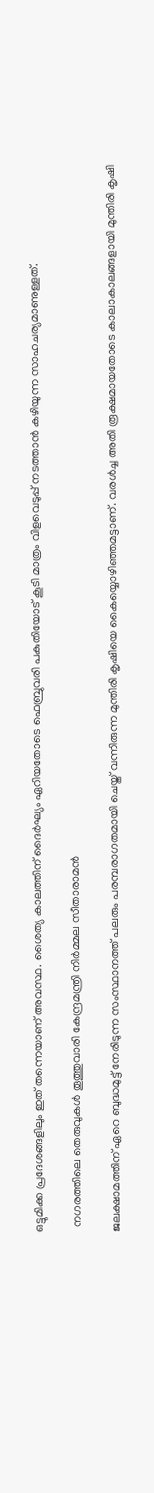ഒട്ടുമിക്ക പ്രദേശങ്ങളിലും ഇത് തന്നെയാണ് അവസ്ഥ. ശൈത്യ കാലത്തിന് ദൈർഘ്യം ഏറിയതോടെ ഫെബ്രുവരി പകുതിയോട് കൂടി മാത്രം വിളവെടുപ്പ് നടത്താൻ കഴിയുന്ന സാഹചര്യമാണുള്ളത്.

  നഗരത്തിലെ തെരുവുകൾ തൂത്തുവാരി കേന്ദ്രമന്ത്രി നിർമ്മല സീതാരാമൻ

ജലക്ഷാമത്തിന് ഏറെ ബുദ്ധമുട്ട് നേരിടുന്ന സംസ്ഥാനത്ത് പലരും പരമ്പരാഗതമായി ചെയ്ത് വന്നിരുന്ന മുന്തിരി കൃഷിയെ കൈയ്യൊഴിഞ്ഞമട്ടാണ്. വരൾച്ച അതി രൂക്ഷമായതോടെ കാലാകാലങ്ങളായി മുന്തിരി കൃഷി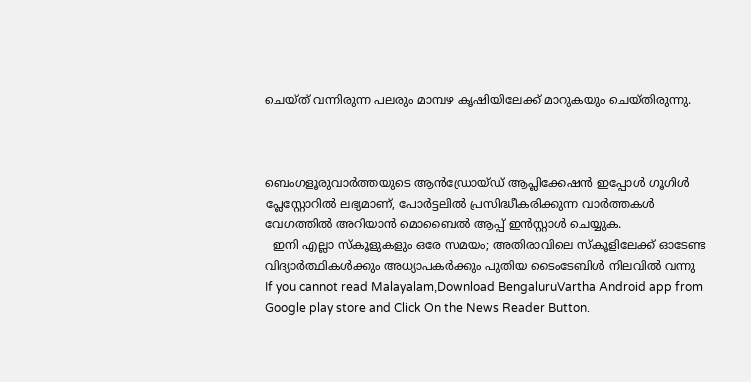ചെയ്ത് വന്നിരുന്ന പലരും മാമ്പഴ കൃഷിയിലേക്ക് മാറുകയും ചെയ്തിരുന്നു.



ബെംഗളൂരുവാർത്തയുടെ ആൻഡ്രോയ്ഡ് ആപ്ലിക്കേഷൻ ഇപ്പോൾ ഗൂഗിൾ പ്ലേസ്റ്റോറിൽ ലഭ്യമാണ്, പോർട്ടലിൽ പ്രസിദ്ധീകരിക്കുന്ന വാർത്തകൾ വേഗത്തിൽ അറിയാൻ മൊബൈൽ ആപ്പ് ഇൻസ്റ്റാൾ ചെയ്യുക.
  ഇനി എല്ലാ സ്കൂളുകളും ഒരേ സമയം; അതിരാവിലെ സ്കൂളിലേക്ക് ഓടേണ്ട വിദ്യാർത്ഥികൾക്കും അധ്യാപകർക്കും പുതിയ ടൈംടേബിൾ നിലവിൽ വന്നു
If you cannot read Malayalam,Download BengaluruVartha Android app from Google play store and Click On the News Reader Button.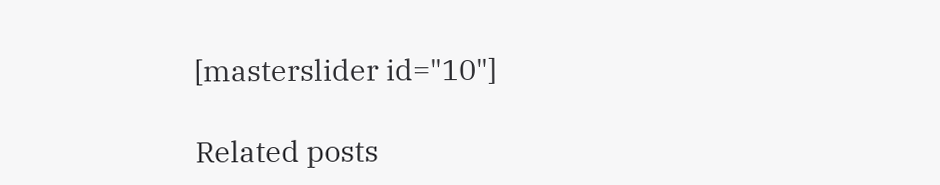[masterslider id="10"]

Related posts